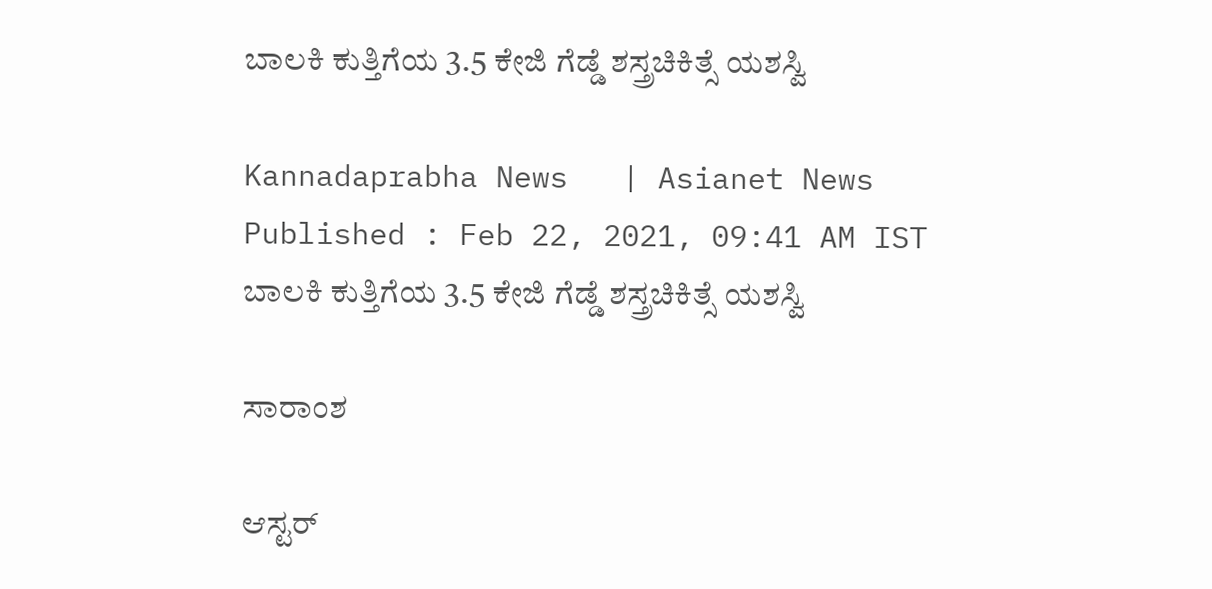ಬಾಲಕಿ ಕುತ್ತಿಗೆಯ 3.5 ಕೇಜಿ ಗೆಡ್ಡೆ ಶಸ್ತ್ರಚಿಕಿತ್ಸೆ ಯಶಸ್ವಿ

Kannadaprabha News   | Asianet News
Published : Feb 22, 2021, 09:41 AM IST
ಬಾಲಕಿ ಕುತ್ತಿಗೆಯ 3.5 ಕೇಜಿ ಗೆಡ್ಡೆ ಶಸ್ತ್ರಚಿಕಿತ್ಸೆ ಯಶಸ್ವಿ

ಸಾರಾಂಶ

ಆಸ್ಟರ್‌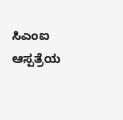ಸಿಎಂಐ ಆಸ್ಪತ್ರೆಯ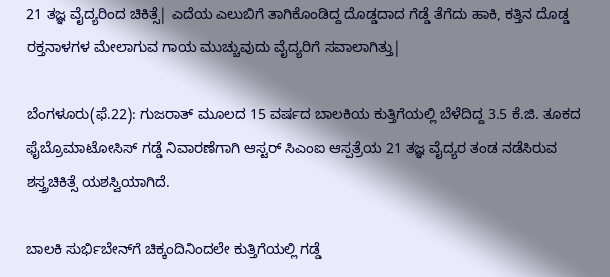21 ತಜ್ಞ ವೈದ್ಯರಿಂದ ಚಿಕಿತ್ಸೆ| ಎದೆಯ ಎಲುಬಿಗೆ ತಾಗಿಕೊಂಡಿದ್ದ ದೊಡ್ಡದಾದ ಗೆಡ್ಡೆ ತೆಗೆದು ಹಾಕಿ, ಕತ್ತಿನ ದೊಡ್ಡ ರಕ್ತನಾಳಗಳ ಮೇಲಾಗುವ ಗಾಯ ಮುಚ್ಚುವುದು ವೈದ್ಯರಿಗೆ ಸವಾಲಾಗಿತ್ತು|

ಬೆಂಗಳೂರು(ಫೆ.22): ಗುಜರಾತ್‌ ಮೂಲದ 15 ವರ್ಷದ ಬಾಲಕಿಯ ಕುತ್ತಿಗೆಯಲ್ಲಿ ಬೆಳೆದಿದ್ದ 3.5 ಕೆ.ಜಿ. ತೂಕದ ಫೈಬ್ರೊಮಾಟೋಸಿಸ್‌ ಗಡ್ಡೆ ನಿವಾರಣೆಗಾಗಿ ಆಸ್ಟರ್‌ ಸಿಎಂಐ ಆಸ್ಪತ್ರೆಯ 21 ತಜ್ಞ ವೈದ್ಯರ ತಂಡ ನಡೆಸಿರುವ ಶಸ್ತ್ರಚಿಕಿತ್ಸೆ ಯಶಸ್ವಿಯಾಗಿದೆ.

ಬಾಲಕಿ ಸುರ್ಭಿಬೇನ್‌ಗೆ ಚಿಕ್ಕಂದಿನಿಂದಲೇ ಕುತ್ತಿಗೆಯಲ್ಲಿ ಗಡ್ಡೆ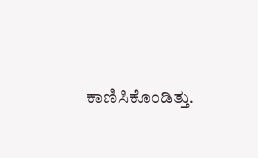ಕಾಣಿಸಿಕೊಂಡಿತ್ತು.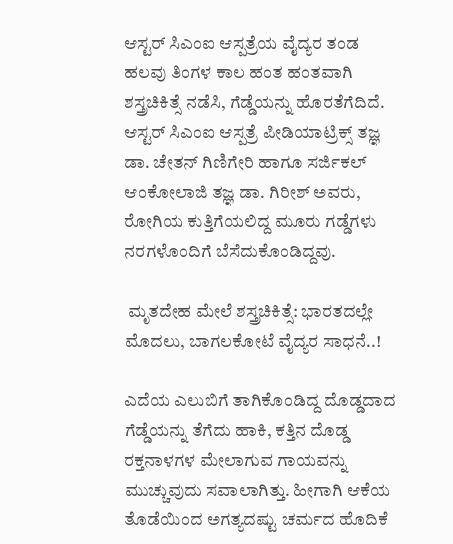ಆಸ್ಟರ್‌ ಸಿಎಂಐ ಆಸ್ಪತ್ರೆಯ ವೈದ್ಯರ ತಂಡ ಹಲವು ತಿಂಗಳ ಕಾಲ ಹಂತ ಹಂತವಾಗಿ ಶಸ್ತ್ರಚಿಕಿತ್ಸೆ ನಡೆಸಿ, ಗೆಡ್ಡೆಯನ್ನು ಹೊರತೆಗೆದಿದೆ. ಆಸ್ಟರ್‌ ಸಿಎಂಐ ಆಸ್ಪತ್ರೆ ಪೀಡಿಯಾಟ್ರಿಕ್ಸ್‌ ತಜ್ಞ ಡಾ. ಚೇತನ್‌ ಗಿಣಿಗೇರಿ ಹಾಗೂ ಸರ್ಜಿಕಲ್‌ ಆಂಕೋಲಾಜಿ ತಜ್ಞ ಡಾ. ಗಿರೀಶ್‌ ಅವರು, ರೋಗಿಯ ಕುತ್ತಿಗೆಯಲಿದ್ದ ಮೂರು ಗಡ್ಡೆಗಳು ನರಗಳೊಂದಿಗೆ ಬೆಸೆದುಕೊಂಡಿದ್ದವು.

 ಮೃತದೇಹ ಮೇಲೆ ಶಸ್ತ್ರಚಿಕಿತ್ಸೆ: ಭಾರತದಲ್ಲೇ ಮೊದಲು, ಬಾಗಲಕೋಟೆ ವೈದ್ಯರ ಸಾಧನೆ..!

ಎದೆಯ ಎಲುಬಿಗೆ ತಾಗಿಕೊಂಡಿದ್ದ ದೊಡ್ಡದಾದ ಗೆಡ್ಡೆಯನ್ನು ತೆಗೆದು ಹಾಕಿ, ಕತ್ತಿನ ದೊಡ್ಡ ರಕ್ತನಾಳಗಳ ಮೇಲಾಗುವ ಗಾಯವನ್ನು ಮುಚ್ಚುವುದು ಸವಾಲಾಗಿತ್ತು. ಹೀಗಾಗಿ ಆಕೆಯ ತೊಡೆಯಿಂದ ಅಗತ್ಯದಷ್ಟು ಚರ್ಮದ ಹೊದಿಕೆ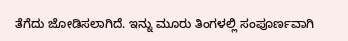ತೆಗೆದು ಜೋಡಿಸಲಾಗಿದೆ. ಇನ್ನು ಮೂರು ತಿಂಗಳಲ್ಲಿ ಸಂಪೂರ್ಣವಾಗಿ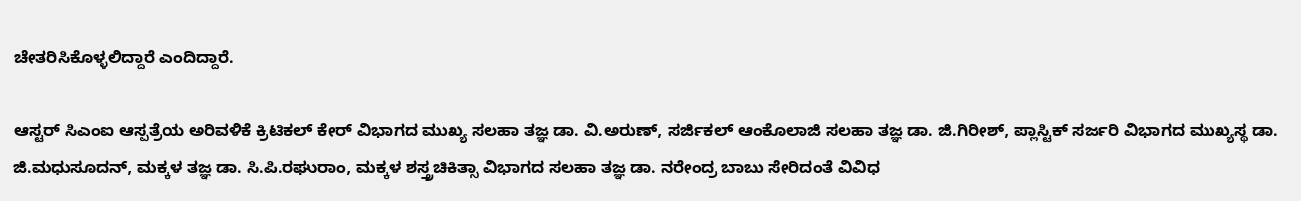ಚೇತರಿಸಿಕೊಳ್ಳಲಿದ್ದಾರೆ ಎಂದಿದ್ದಾರೆ.

ಆಸ್ಟರ್‌ ಸಿಎಂಐ ಆಸ್ಪತ್ರೆಯ ಅರಿವಳಿಕೆ ಕ್ರಿಟಿಕಲ್‌ ಕೇರ್‌ ವಿಭಾಗದ ಮುಖ್ಯ ಸಲಹಾ ತಜ್ಞ ಡಾ. ವಿ.ಅರುಣ್‌, ಸರ್ಜಿಕಲ್‌ ಆಂಕೊಲಾಜಿ ಸಲಹಾ ತಜ್ಞ ಡಾ. ಜಿ.ಗಿರೀಶ್‌, ಪ್ಲಾಸ್ಟಿಕ್‌ ಸರ್ಜರಿ ವಿಭಾಗದ ಮುಖ್ಯಸ್ಥ ಡಾ. ಜಿ.ಮಧುಸೂದನ್‌, ಮಕ್ಕಳ ತಜ್ಞ ಡಾ. ಸಿ.ಪಿ.ರಘುರಾಂ, ಮಕ್ಕಳ ಶಸ್ತ್ರಚಿಕಿತ್ಸಾ ವಿಭಾಗದ ಸಲಹಾ ತಜ್ಞ ಡಾ. ನರೇಂದ್ರ ಬಾಬು ಸೇರಿದಂತೆ ವಿವಿಧ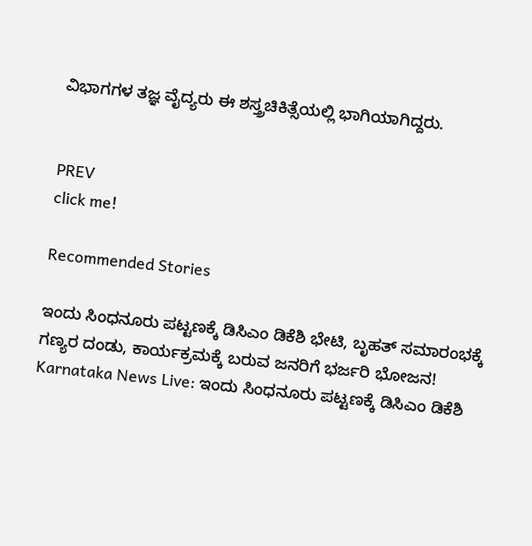ವಿಭಾಗಗಳ ತಜ್ಞ ವೈದ್ಯರು ಈ ಶಸ್ತ್ರಚಿಕಿತ್ಸೆಯಲ್ಲಿ ಭಾಗಿಯಾಗಿದ್ದರು.


PREV
click me!

Recommended Stories

ಇಂದು ಸಿಂಧನೂರು ಪಟ್ಟಣಕ್ಕೆ ಡಿಸಿಎಂ ಡಿಕೆಶಿ ಭೇಟಿ, ಬೃಹತ್ ಸಮಾರಂಭಕ್ಕೆ ಗಣ್ಯರ ದಂಡು, ಕಾರ್ಯಕ್ರಮಕ್ಕೆ ಬರುವ ಜನರಿಗೆ ಭರ್ಜರಿ ಭೋಜನ!
Karnataka News Live: ಇಂದು ಸಿಂಧನೂರು ಪಟ್ಟಣಕ್ಕೆ ಡಿಸಿಎಂ ಡಿಕೆಶಿ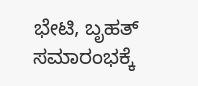ಭೇಟಿ, ಬೃಹತ್ ಸಮಾರಂಭಕ್ಕೆ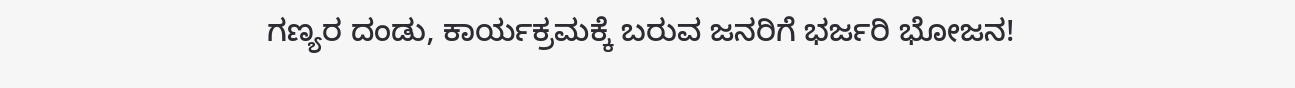ಗಣ್ಯರ ದಂಡು, ಕಾರ್ಯಕ್ರಮಕ್ಕೆ ಬರುವ ಜನರಿಗೆ ಭರ್ಜರಿ ಭೋಜನ!